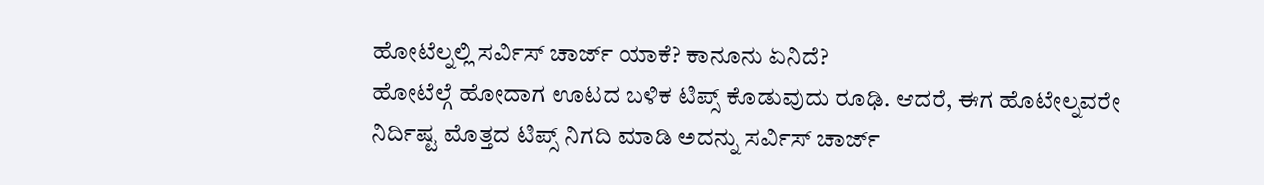ಹೋಟೆಲ್ನಲ್ಲಿ ಸರ್ವಿಸ್ ಚಾರ್ಜ್ ಯಾಕೆ? ಕಾನೂನು ಏನಿದೆ?
ಹೋಟೆಲ್ಗೆ ಹೋದಾಗ ಊಟದ ಬಳಿಕ ಟಿಪ್ಸ್ ಕೊಡುವುದು ರೂಢಿ. ಆದರೆ, ಈಗ ಹೊಟೇಲ್ನವರೇ ನಿರ್ದಿಷ್ಟ ಮೊತ್ತದ ಟಿಪ್ಸ್ ನಿಗದಿ ಮಾಡಿ ಅದನ್ನು ಸರ್ವಿಸ್ ಚಾರ್ಜ್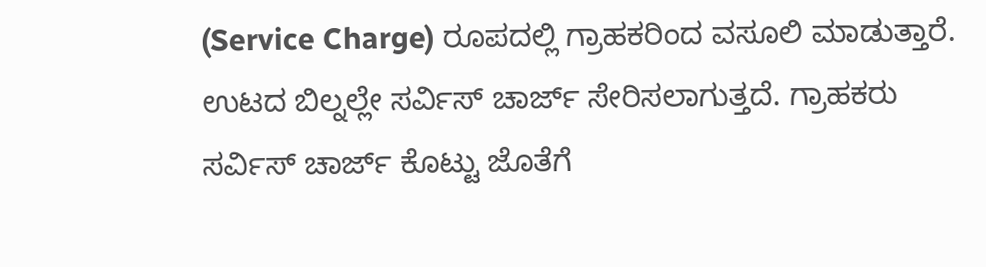(Service Charge) ರೂಪದಲ್ಲಿ ಗ್ರಾಹಕರಿಂದ ವಸೂಲಿ ಮಾಡುತ್ತಾರೆ. ಉಟದ ಬಿಲ್ನಲ್ಲೇ ಸರ್ವಿಸ್ ಚಾರ್ಜ್ ಸೇರಿಸಲಾಗುತ್ತದೆ. ಗ್ರಾಹಕರು ಸರ್ವಿಸ್ ಚಾರ್ಜ್ ಕೊಟ್ಟು ಜೊತೆಗೆ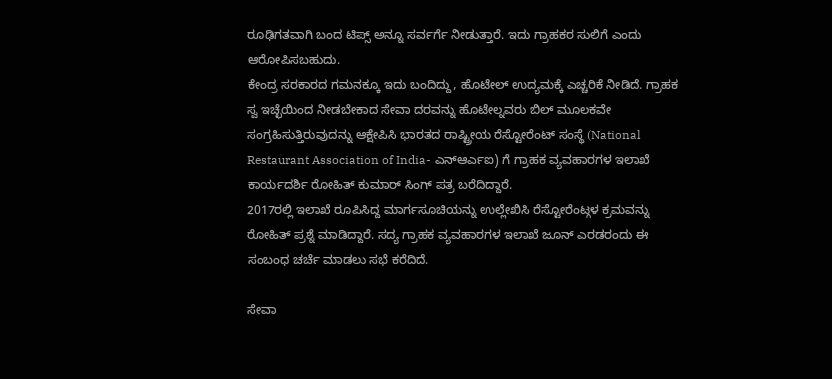ರೂಢಿಗತವಾಗಿ ಬಂದ ಟಿಪ್ಸ್ ಅನ್ನೂ ಸರ್ವರ್ಗೆ ನೀಡುತ್ತಾರೆ. ಇದು ಗ್ರಾಹಕರ ಸುಲಿಗೆ ಎಂದು ಆರೋಪಿಸಬಹುದು.
ಕೇಂದ್ರ ಸರಕಾರದ ಗಮನಕ್ಕೂ ಇದು ಬಂದಿದ್ದು, ಹೊಟೇಲ್ ಉದ್ಯಮಕ್ಕೆ ಎಚ್ಚರಿಕೆ ನೀಡಿದೆ. ಗ್ರಾಹಕ ಸ್ವ ಇಚ್ಛೆಯಿಂದ ನೀಡಬೇಕಾದ ಸೇವಾ ದರವನ್ನು ಹೊಟೇಲ್ನವರು ಬಿಲ್ ಮೂಲಕವೇ ಸಂಗ್ರಹಿಸುತ್ತಿರುವುದನ್ನು ಆಕ್ಷೇಪಿಸಿ ಭಾರತದ ರಾಷ್ಟ್ರೀಯ ರೆಸ್ಟೋರೆಂಟ್ ಸಂಸ್ಥೆ (National Restaurant Association of India- ಎನ್ಆರ್ಎಐ) ಗೆ ಗ್ರಾಹಕ ವ್ಯವಹಾರಗಳ ಇಲಾಖೆ ಕಾರ್ಯದರ್ಶಿ ರೋಹಿತ್ ಕುಮಾರ್ ಸಿಂಗ್ ಪತ್ರ ಬರೆದಿದ್ದಾರೆ.
2017ರಲ್ಲಿ ಇಲಾಖೆ ರೂಪಿಸಿದ್ದ ಮಾರ್ಗಸೂಚಿಯನ್ನು ಉಲ್ಲೇಖಿಸಿ ರೆಸ್ಟೋರೆಂಟ್ಗಳ ಕ್ರಮವನ್ನು ರೋಹಿತ್ ಪ್ರಶ್ನೆ ಮಾಡಿದ್ದಾರೆ. ಸದ್ಯ ಗ್ರಾಹಕ ವ್ಯವಹಾರಗಳ ಇಲಾಖೆ ಜೂನ್ ಎರಡರಂದು ಈ ಸಂಬಂಧ ಚರ್ಚೆ ಮಾಡಲು ಸಭೆ ಕರೆದಿದೆ.

ಸೇವಾ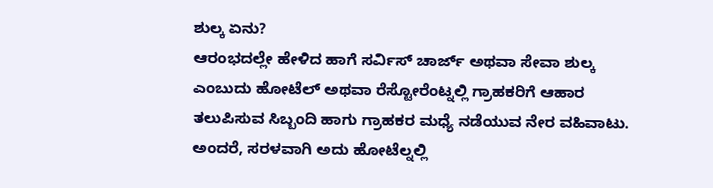ಶುಲ್ಕ ಏನು?
ಆರಂಭದಲ್ಲೇ ಹೇಳಿದ ಹಾಗೆ ಸರ್ವಿಸ್ ಚಾರ್ಜ್ ಅಥವಾ ಸೇವಾ ಶುಲ್ಕ ಎಂಬುದು ಹೋಟೆಲ್ ಅಥವಾ ರೆಸ್ಟೋರೆಂಟ್ನಲ್ಲಿ ಗ್ರಾಹಕರಿಗೆ ಆಹಾರ ತಲುಪಿಸುವ ಸಿಬ್ಬಂದಿ ಹಾಗು ಗ್ರಾಹಕರ ಮಧ್ಯೆ ನಡೆಯುವ ನೇರ ವಹಿವಾಟು. ಅಂದರೆ, ಸರಳವಾಗಿ ಅದು ಹೋಟೆಲ್ನಲ್ಲಿ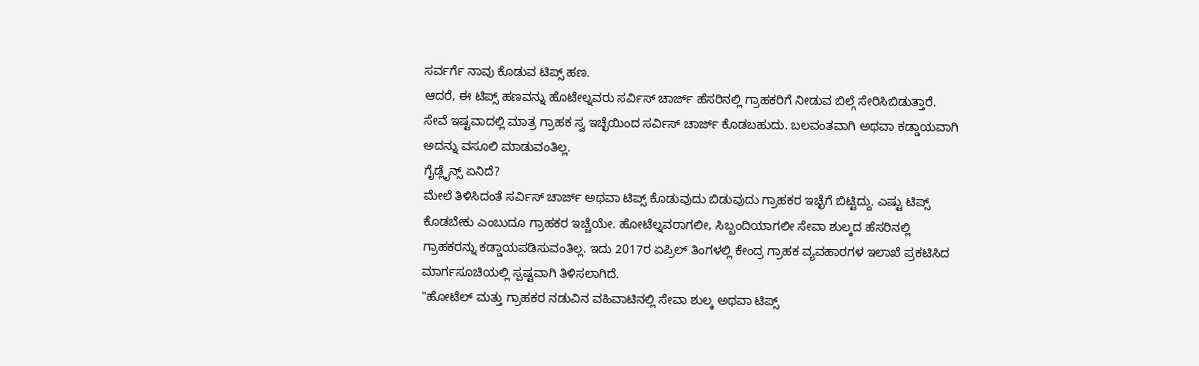ಸರ್ವರ್ಗೆ ನಾವು ಕೊಡುವ ಟಿಪ್ಸ್ ಹಣ.
ಆದರೆ, ಈ ಟಿಪ್ಸ್ ಹಣವನ್ನು ಹೊಟೇಲ್ನವರು ಸರ್ವಿಸ್ ಚಾರ್ಜ್ ಹೆಸರಿನಲ್ಲಿ ಗ್ರಾಹಕರಿಗೆ ನೀಡುವ ಬಿಲ್ಗೆ ಸೇರಿಸಿಬಿಡುತ್ತಾರೆ. ಸೇವೆ ಇಷ್ಟವಾದಲ್ಲಿ ಮಾತ್ರ ಗ್ರಾಹಕ ಸ್ವ ಇಚ್ಛೆಯಿಂದ ಸರ್ವಿಸ್ ಚಾರ್ಜ್ ಕೊಡಬಹುದು. ಬಲವಂತವಾಗಿ ಅಥವಾ ಕಡ್ಡಾಯವಾಗಿ ಅದನ್ನು ವಸೂಲಿ ಮಾಡುವಂತಿಲ್ಲ.
ಗೈಡ್ಲೈನ್ಸ್ ಏನಿದೆ?
ಮೇಲೆ ತಿಳಿಸಿದಂತೆ ಸರ್ವಿಸ್ ಚಾರ್ಜ್ ಅಥವಾ ಟಿಪ್ಸ್ ಕೊಡುವುದು ಬಿಡುವುದು ಗ್ರಾಹಕರ ಇಚ್ಛೆಗೆ ಬಿಟ್ಟಿದ್ದು. ಎಷ್ಟು ಟಿಪ್ಸ್ ಕೊಡಬೇಕು ಎಂಬುದೂ ಗ್ರಾಹಕರ ಇಚ್ಚೆಯೇ. ಹೋಟೆಲ್ನವರಾಗಲೀ, ಸಿಬ್ಬಂದಿಯಾಗಲೀ ಸೇವಾ ಶುಲ್ಕದ ಹೆಸರಿನಲ್ಲಿ ಗ್ರಾಹಕರನ್ನು ಕಡ್ಡಾಯಪಡಿಸುವಂತಿಲ್ಲ. ಇದು 2017ರ ಏಪ್ರಿಲ್ ತಿಂಗಳಲ್ಲಿ ಕೇಂದ್ರ ಗ್ರಾಹಕ ವ್ಯವಹಾರಗಳ ಇಲಾಖೆ ಪ್ರಕಟಿಸಿದ ಮಾರ್ಗಸೂಚಿಯಲ್ಲಿ ಸ್ಪಷ್ಟವಾಗಿ ತಿಳಿಸಲಾಗಿದೆ.
"ಹೋಟೆಲ್ ಮತ್ತು ಗ್ರಾಹಕರ ನಡುವಿನ ವಹಿವಾಟಿನಲ್ಲಿ ಸೇವಾ ಶುಲ್ಕ ಅಥವಾ ಟಿಪ್ಸ್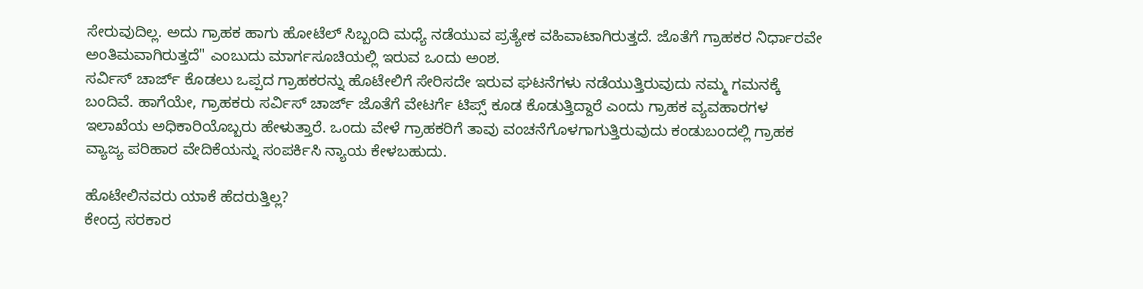ಸೇರುವುದಿಲ್ಲ. ಅದು ಗ್ರಾಹಕ ಹಾಗು ಹೋಟೆಲ್ ಸಿಬ್ಬಂದಿ ಮಧ್ಯೆ ನಡೆಯುವ ಪ್ರತ್ಯೇಕ ವಹಿವಾಟಾಗಿರುತ್ತದೆ. ಜೊತೆಗೆ ಗ್ರಾಹಕರ ನಿರ್ಧಾರವೇ ಅಂತಿಮವಾಗಿರುತ್ತದೆ" ಎಂಬುದು ಮಾರ್ಗಸೂಚಿಯಲ್ಲಿ ಇರುವ ಒಂದು ಅಂಶ.
ಸರ್ವಿಸ್ ಚಾರ್ಜ್ ಕೊಡಲು ಒಪ್ಪದ ಗ್ರಾಹಕರನ್ನು ಹೊಟೇಲಿಗೆ ಸೇರಿಸದೇ ಇರುವ ಘಟನೆಗಳು ನಡೆಯುತ್ತಿರುವುದು ನಮ್ಮ ಗಮನಕ್ಕೆ ಬಂದಿವೆ. ಹಾಗೆಯೇ, ಗ್ರಾಹಕರು ಸರ್ವಿಸ್ ಚಾರ್ಜ್ ಜೊತೆಗೆ ವೇಟರ್ಗೆ ಟಿಪ್ಸ್ ಕೂಡ ಕೊಡುತ್ತಿದ್ದಾರೆ ಎಂದು ಗ್ರಾಹಕ ವ್ಯವಹಾರಗಳ ಇಲಾಖೆಯ ಅಧಿಕಾರಿಯೊಬ್ಬರು ಹೇಳುತ್ತಾರೆ. ಒಂದು ವೇಳೆ ಗ್ರಾಹಕರಿಗೆ ತಾವು ವಂಚನೆಗೊಳಗಾಗುತ್ತಿರುವುದು ಕಂಡುಬಂದಲ್ಲಿ ಗ್ರಾಹಕ ವ್ಯಾಜ್ಯ ಪರಿಹಾರ ವೇದಿಕೆಯನ್ನು ಸಂಪರ್ಕಿಸಿ ನ್ಯಾಯ ಕೇಳಬಹುದು.

ಹೊಟೇಲಿನವರು ಯಾಕೆ ಹೆದರುತ್ತಿಲ್ಲ?
ಕೇಂದ್ರ ಸರಕಾರ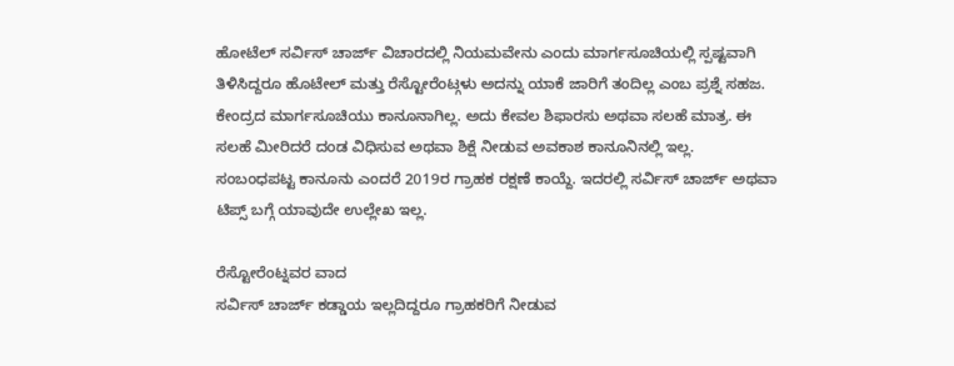ಹೋಟೆಲ್ ಸರ್ವಿಸ್ ಚಾರ್ಜ್ ವಿಚಾರದಲ್ಲಿ ನಿಯಮವೇನು ಎಂದು ಮಾರ್ಗಸೂಚಿಯಲ್ಲಿ ಸ್ಪಷ್ಟವಾಗಿ ತಿಳಿಸಿದ್ದರೂ ಹೊಟೇಲ್ ಮತ್ತು ರೆಸ್ಟೋರೆಂಟ್ಗಳು ಅದನ್ನು ಯಾಕೆ ಜಾರಿಗೆ ತಂದಿಲ್ಲ ಎಂಬ ಪ್ರಶ್ನೆ ಸಹಜ. ಕೇಂದ್ರದ ಮಾರ್ಗಸೂಚಿಯು ಕಾನೂನಾಗಿಲ್ಲ. ಅದು ಕೇವಲ ಶಿಫಾರಸು ಅಥವಾ ಸಲಹೆ ಮಾತ್ರ. ಈ ಸಲಹೆ ಮೀರಿದರೆ ದಂಡ ವಿಧಿಸುವ ಅಥವಾ ಶಿಕ್ಷೆ ನೀಡುವ ಅವಕಾಶ ಕಾನೂನಿನಲ್ಲಿ ಇಲ್ಲ.
ಸಂಬಂಧಪಟ್ಟ ಕಾನೂನು ಎಂದರೆ 2019ರ ಗ್ರಾಹಕ ರಕ್ಷಣೆ ಕಾಯ್ದೆ. ಇದರಲ್ಲಿ ಸರ್ವಿಸ್ ಚಾರ್ಜ್ ಅಥವಾ ಟಿಪ್ಸ್ ಬಗ್ಗೆ ಯಾವುದೇ ಉಲ್ಲೇಖ ಇಲ್ಲ.

ರೆಸ್ಟೋರೆಂಟ್ನವರ ವಾದ
ಸರ್ವಿಸ್ ಚಾರ್ಜ್ ಕಡ್ಡಾಯ ಇಲ್ಲದಿದ್ದರೂ ಗ್ರಾಹಕರಿಗೆ ನೀಡುವ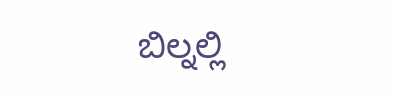ಬಿಲ್ನಲ್ಲಿ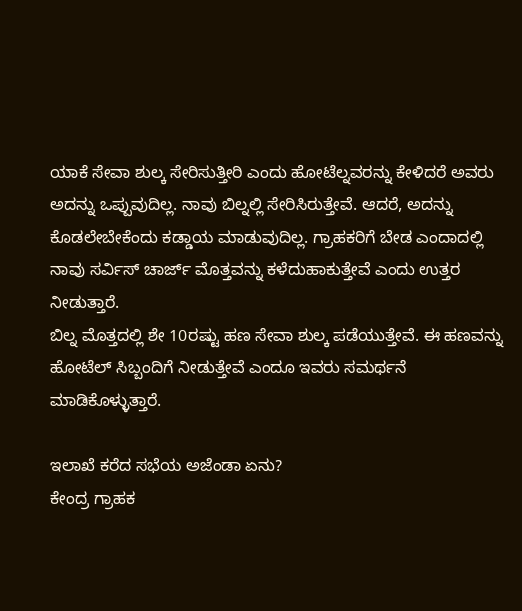ಯಾಕೆ ಸೇವಾ ಶುಲ್ಕ ಸೇರಿಸುತ್ತೀರಿ ಎಂದು ಹೋಟೆಲ್ನವರನ್ನು ಕೇಳಿದರೆ ಅವರು ಅದನ್ನು ಒಪ್ಪುವುದಿಲ್ಲ. ನಾವು ಬಿಲ್ನಲ್ಲಿ ಸೇರಿಸಿರುತ್ತೇವೆ. ಆದರೆ, ಅದನ್ನು ಕೊಡಲೇಬೇಕೆಂದು ಕಡ್ಡಾಯ ಮಾಡುವುದಿಲ್ಲ. ಗ್ರಾಹಕರಿಗೆ ಬೇಡ ಎಂದಾದಲ್ಲಿ ನಾವು ಸರ್ವಿಸ್ ಚಾರ್ಜ್ ಮೊತ್ತವನ್ನು ಕಳೆದುಹಾಕುತ್ತೇವೆ ಎಂದು ಉತ್ತರ ನೀಡುತ್ತಾರೆ.
ಬಿಲ್ನ ಮೊತ್ತದಲ್ಲಿ ಶೇ 10ರಷ್ಟು ಹಣ ಸೇವಾ ಶುಲ್ಕ ಪಡೆಯುತ್ತೇವೆ. ಈ ಹಣವನ್ನು ಹೋಟೆಲ್ ಸಿಬ್ಬಂದಿಗೆ ನೀಡುತ್ತೇವೆ ಎಂದೂ ಇವರು ಸಮರ್ಥನೆ ಮಾಡಿಕೊಳ್ಳುತ್ತಾರೆ.

ಇಲಾಖೆ ಕರೆದ ಸಭೆಯ ಅಜೆಂಡಾ ಏನು?
ಕೇಂದ್ರ ಗ್ರಾಹಕ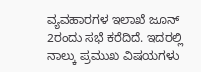ವ್ಯವಹಾರಗಳ ಇಲಾಖೆ ಜೂನ್ 2ರಂದು ಸಭೆ ಕರೆದಿದೆ. ಇದರಲ್ಲಿ ನಾಲ್ಕು ಪ್ರಮುಖ ವಿಷಯಗಳು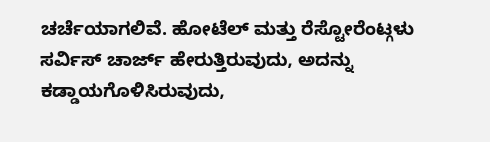ಚರ್ಚೆಯಾಗಲಿವೆ. ಹೋಟೆಲ್ ಮತ್ತು ರೆಸ್ಟೋರೆಂಟ್ಗಳು ಸರ್ವಿಸ್ ಚಾರ್ಜ್ ಹೇರುತ್ತಿರುವುದು, ಅದನ್ನು ಕಡ್ಡಾಯಗೊಳಿಸಿರುವುದು,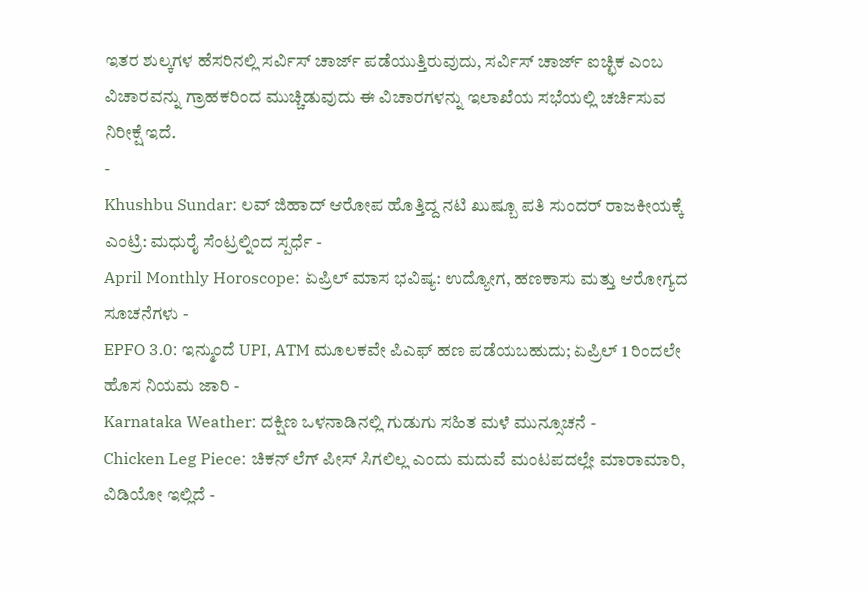ಇತರ ಶುಲ್ಕಗಳ ಹೆಸರಿನಲ್ಲಿ ಸರ್ವಿಸ್ ಚಾರ್ಜ್ ಪಡೆಯುತ್ತಿರುವುದು, ಸರ್ವಿಸ್ ಚಾರ್ಜ್ ಐಚ್ಛಿಕ ಎಂಬ ವಿಚಾರವನ್ನು ಗ್ರಾಹಕರಿಂದ ಮುಚ್ಚಿಡುವುದು ಈ ವಿಚಾರಗಳನ್ನು ಇಲಾಖೆಯ ಸಭೆಯಲ್ಲಿ ಚರ್ಚಿಸುವ ನಿರೀಕ್ಷೆ ಇದೆ.
-
Khushbu Sundar: ಲವ್ ಜಿಹಾದ್ ಆರೋಪ ಹೊತ್ತಿದ್ದ ನಟಿ ಖುಷ್ಬೂ ಪತಿ ಸುಂದರ್ ರಾಜಕೀಯಕ್ಕೆ ಎಂಟ್ರಿ: ಮಧುರೈ ಸೆಂಟ್ರಲ್ನಿಂದ ಸ್ಪರ್ಧೆ -
April Monthly Horoscope: ಏಪ್ರಿಲ್ ಮಾಸ ಭವಿಷ್ಯ: ಉದ್ಯೋಗ, ಹಣಕಾಸು ಮತ್ತು ಆರೋಗ್ಯದ ಸೂಚನೆಗಳು -
EPFO 3.0: ಇನ್ಮುಂದೆ UPI, ATM ಮೂಲಕವೇ ಪಿಎಫ್ ಹಣ ಪಡೆಯಬಹುದು; ಏಪ್ರಿಲ್ 1 ರಿಂದಲೇ ಹೊಸ ನಿಯಮ ಜಾರಿ -
Karnataka Weather: ದಕ್ಷಿಣ ಒಳನಾಡಿನಲ್ಲಿ ಗುಡುಗು ಸಹಿತ ಮಳೆ ಮುನ್ಸೂಚನೆ -
Chicken Leg Piece: ಚಿಕನ್ ಲೆಗ್ ಪೀಸ್ ಸಿಗಲಿಲ್ಲ ಎಂದು ಮದುವೆ ಮಂಟಪದಲ್ಲೇ ಮಾರಾಮಾರಿ, ವಿಡಿಯೋ ಇಲ್ಲಿದೆ -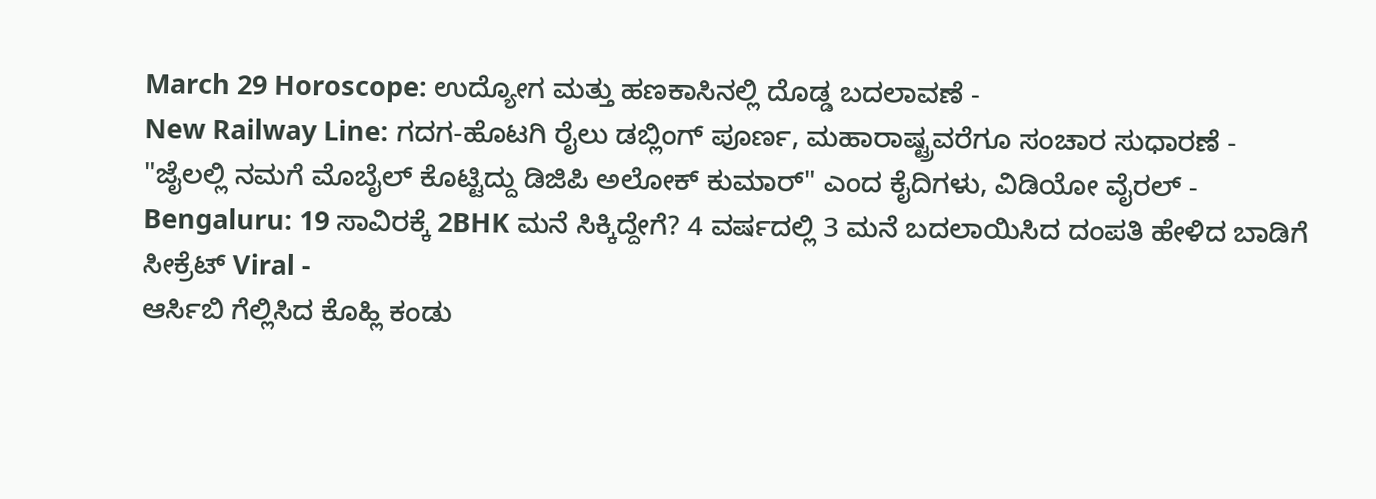March 29 Horoscope: ಉದ್ಯೋಗ ಮತ್ತು ಹಣಕಾಸಿನಲ್ಲಿ ದೊಡ್ಡ ಬದಲಾವಣೆ -
New Railway Line: ಗದಗ-ಹೊಟಗಿ ರೈಲು ಡಬ್ಲಿಂಗ್ ಪೂರ್ಣ, ಮಹಾರಾಷ್ಟ್ರವರೆಗೂ ಸಂಚಾರ ಸುಧಾರಣೆ -
"ಜೈಲಲ್ಲಿ ನಮಗೆ ಮೊಬೈಲ್ ಕೊಟ್ಟಿದ್ದು ಡಿಜಿಪಿ ಅಲೋಕ್ ಕುಮಾರ್" ಎಂದ ಕೈದಿಗಳು, ವಿಡಿಯೋ ವೈರಲ್ -
Bengaluru: 19 ಸಾವಿರಕ್ಕೆ 2BHK ಮನೆ ಸಿಕ್ಕಿದ್ದೇಗೆ? 4 ವರ್ಷದಲ್ಲಿ 3 ಮನೆ ಬದಲಾಯಿಸಿದ ದಂಪತಿ ಹೇಳಿದ ಬಾಡಿಗೆ ಸೀಕ್ರೆಟ್ Viral -
ಆರ್ಸಿಬಿ ಗೆಲ್ಲಿಸಿದ ಕೊಹ್ಲಿ ಕಂಡು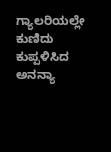ಗ್ಯಾಲರಿಯಲ್ಲೇ ಕುಣಿದು ಕುಪ್ಪಳಿಸಿದ ಅನನ್ಯಾ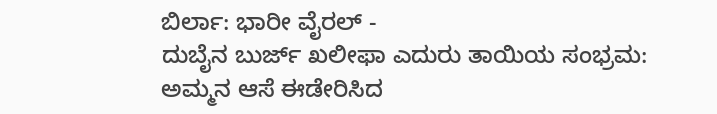ಬಿರ್ಲಾ: ಭಾರೀ ವೈರಲ್ -
ದುಬೈನ ಬುರ್ಜ್ ಖಲೀಫಾ ಎದುರು ತಾಯಿಯ ಸಂಭ್ರಮ: ಅಮ್ಮನ ಆಸೆ ಈಡೇರಿಸಿದ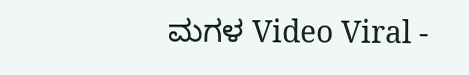ಮಗಳ Video Viral -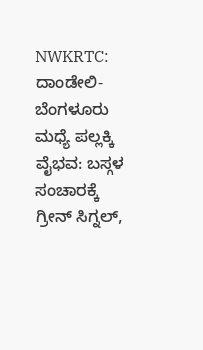NWKRTC: ದಾಂಡೇಲಿ-ಬೆಂಗಳೂರು ಮಧ್ಯೆ ಪಲ್ಲಕ್ಕಿ ವೈಭವ: ಬಸ್ಗಳ ಸಂಚಾರಕ್ಕೆ ಗ್ರೀನ್ ಸಿಗ್ನಲ್,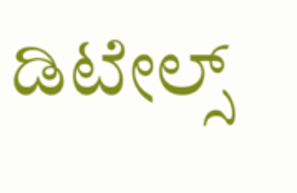ಡಿಟೇಲ್ಸ್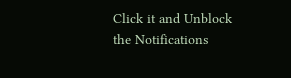Click it and Unblock the Notifications